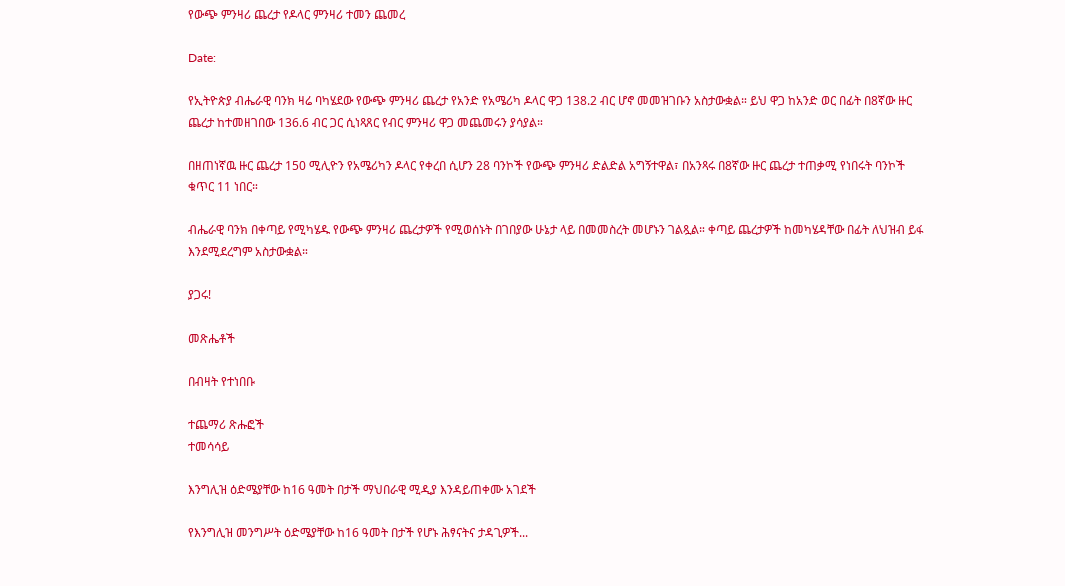የውጭ ምንዛሪ ጨረታ የዶላር ምንዛሪ ተመን ጨመረ

Date:

የኢትዮጵያ ብሔራዊ ባንክ ዛሬ ባካሄደው የውጭ ምንዛሪ ጨረታ የአንድ የአሜሪካ ዶላር ዋጋ 138.2 ብር ሆኖ መመዝገቡን አስታውቋል። ይህ ዋጋ ከአንድ ወር በፊት በ8ኛው ዙር ጨረታ ከተመዘገበው 136.6 ብር ጋር ሲነጻጸር የብር ምንዛሪ ዋጋ መጨመሩን ያሳያል።

በዘጠነኛዉ ዙር ጨረታ 150 ሚሊዮን የአሜሪካን ዶላር የቀረበ ሲሆን 28 ባንኮች የውጭ ምንዛሪ ድልድል አግኝተዋል፣ በአንጻሩ በ8ኛው ዙር ጨረታ ተጠቃሚ የነበሩት ባንኮች ቁጥር 11 ነበር።

ብሔራዊ ባንክ በቀጣይ የሚካሄዱ የውጭ ምንዛሪ ጨረታዎች የሚወሰኑት በገበያው ሁኔታ ላይ በመመስረት መሆኑን ገልጿል። ቀጣይ ጨረታዎች ከመካሄዳቸው በፊት ለህዝብ ይፋ እንደሚደረግም አስታውቋል።

ያጋሩ!

መጽሔቶች

በብዛት የተነበቡ

ተጨማሪ ጽሑፎች
ተመሳሳይ

እንግሊዝ ዕድሜያቸው ከ16 ዓመት በታች ማህበራዊ ሚዲያ እንዳይጠቀሙ አገደች

የእንግሊዝ መንግሥት ዕድሜያቸው ከ16 ዓመት በታች የሆኑ ሕፃናትና ታዳጊዎች...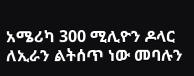አሜሪካ 300 ሚሊዮን ዶላር ለኢራን ልትሰጥ ነው መባሉን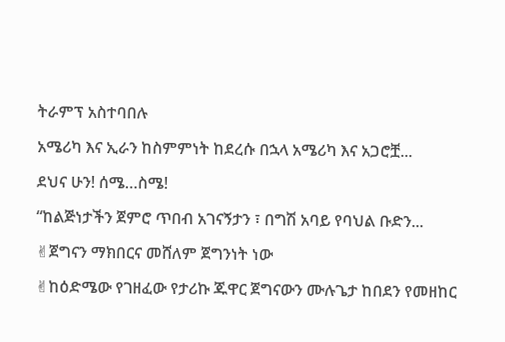ትራምፕ አስተባበሉ

አሜሪካ እና ኢራን ከስምምነት ከደረሱ በኋላ አሜሪካ እና አጋሮቿ...

ደህና ሁን! ሰሜ…ስሜ!

“ከልጅነታችን ጀምሮ ጥበብ አገናኝታን ፣ በግሽ አባይ የባህል ቡድን...

✌ጀግናን ማክበርና መሸለም ጀግንነት ነው

✌ከዕድሜው የገዘፈው የታሪኩ ጁዋር ጀግናውን ሙሉጌታ ከበደን የመዘከር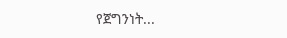የጀግንነት...